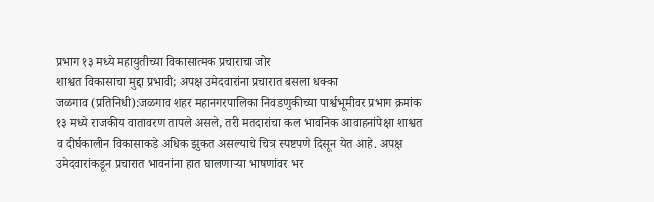प्रभाग १३ मध्ये महायुतीच्या विकासात्मक प्रचाराचा जोर
शाश्वत विकासाचा मुद्दा प्रभावी; अपक्ष उमेदवारांना प्रचारात बसला धक्का
जळगाव (प्रतिनिधी):जळगाव शहर महानगरपालिका निवडणुकीच्या पार्श्वभूमीवर प्रभाग क्रमांक १३ मध्ये राजकीय वातावरण तापले असले, तरी मतदारांचा कल भावनिक आवाहनांपेक्षा शाश्वत व दीर्घकालीन विकासाकडे अधिक झुकत असल्याचे चित्र स्पष्टपणे दिसून येत आहे. अपक्ष उमेदवारांकडून प्रचारात भावनांना हात घालणाऱ्या भाषणांवर भर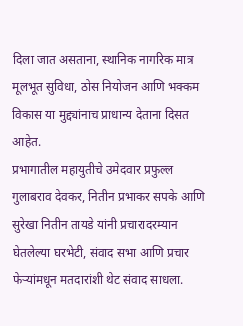दिला जात असताना, स्थानिक नागरिक मात्र मूलभूत सुविधा, ठोस नियोजन आणि भक्कम विकास या मुद्द्यांनाच प्राधान्य देताना दिसत आहेत.
प्रभागातील महायुतीचे उमेदवार प्रफुल्ल गुलाबराव देवकर, नितीन प्रभाकर सपके आणि सुरेखा नितीन तायडे यांनी प्रचारादरम्यान घेतलेल्या घरभेटी, संवाद सभा आणि प्रचार फेऱ्यांमधून मतदारांशी थेट संवाद साधला.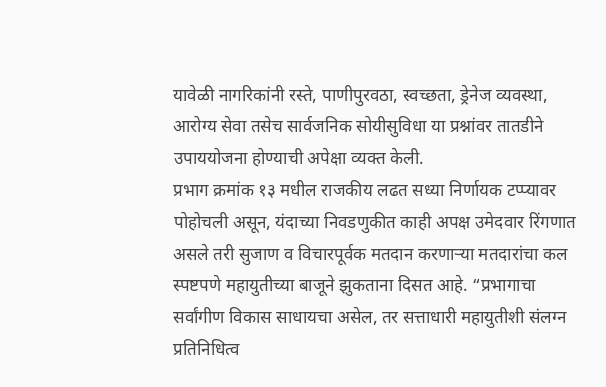यावेळी नागरिकांनी रस्ते, पाणीपुरवठा, स्वच्छता, ड्रेनेज व्यवस्था, आरोग्य सेवा तसेच सार्वजनिक सोयीसुविधा या प्रश्नांवर तातडीने उपाययोजना होण्याची अपेक्षा व्यक्त केली.
प्रभाग क्रमांक १३ मधील राजकीय लढत सध्या निर्णायक टप्प्यावर पोहोचली असून, यंदाच्या निवडणुकीत काही अपक्ष उमेदवार रिंगणात असले तरी सुजाण व विचारपूर्वक मतदान करणाऱ्या मतदारांचा कल स्पष्टपणे महायुतीच्या बाजूने झुकताना दिसत आहे. “प्रभागाचा सर्वांगीण विकास साधायचा असेल, तर सत्ताधारी महायुतीशी संलग्न प्रतिनिधित्व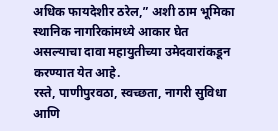अधिक फायदेशीर ठरेल,” अशी ठाम भूमिका स्थानिक नागरिकांमध्ये आकार घेत असल्याचा दावा महायुतीच्या उमेदवारांकडून करण्यात येत आहे.
रस्ते, पाणीपुरवठा, स्वच्छता, नागरी सुविधा आणि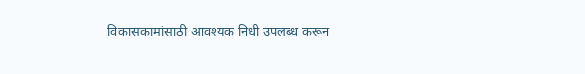विकासकामांसाठी आवश्यक निधी उपलब्ध करून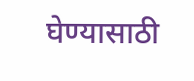घेण्यासाठी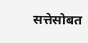सत्तेसोबत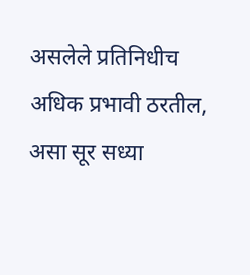असलेले प्रतिनिधीच अधिक प्रभावी ठरतील, असा सूर सध्या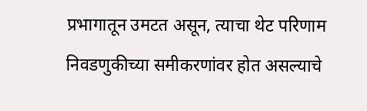प्रभागातून उमटत असून, त्याचा थेट परिणाम निवडणुकीच्या समीकरणांवर होत असल्याचे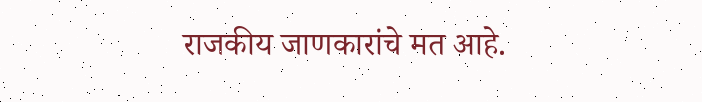राजकीय जाणकारांचे मत आहे.